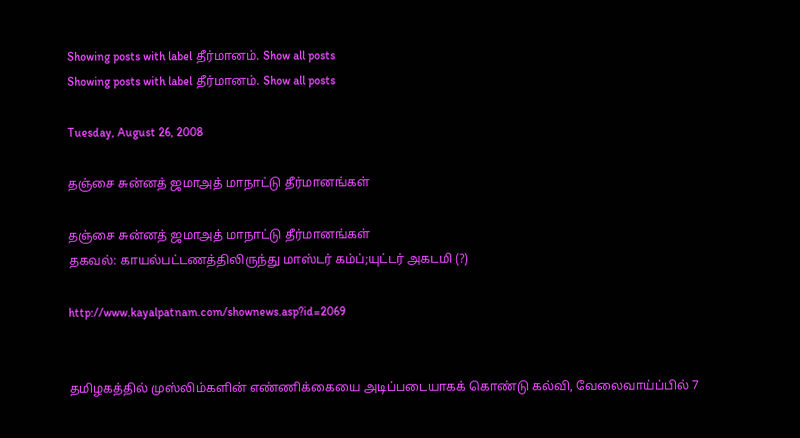Showing posts with label தீர்மானம். Show all posts
Showing posts with label தீர்மானம். Show all posts

Tuesday, August 26, 2008

தஞ்சை சுன்னத் ஜமாஅத் மாநாட்டு தீர்மானங்கள்

தஞ்சை சுன்னத் ஜமாஅத் மாநாட்டு தீர்மானங்கள்
தகவல்: காயல்பட்டணத்திலிருந்து மாஸ்டர் கம்ப்;யுட்டர் அகடமி (?)

http://www.kayalpatnam.com/shownews.asp?id=2069


தமிழகத்தில் முஸ்லிம்களின் எண்ணிக்கையை அடிப்படையாகக் கொண்டு கல்வி, வேலைவாய்ப்பில் 7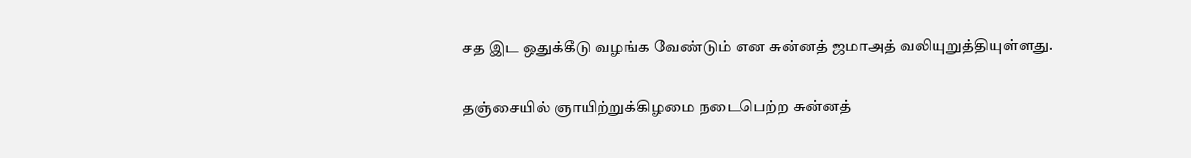சத இட ஒதுக்கீடு வழங்க வேண்டும் என சுன்னத் ஜமாஅத் வலியுறுத்தியுள்ளது.

தஞ்சையில் ஞாயிற்றுக்கிழமை நடைபெற்ற சுன்னத்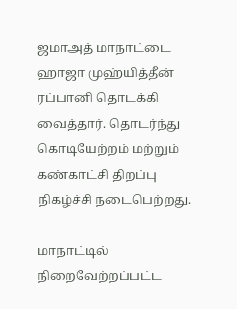ஜமாஅத் மாநாட்டை ஹாஜா முஹ்யித்தீன் ரப்பானி தொடக்கி வைத்தார். தொடர்ந்து கொடியேற்றம் மற்றும் கண்காட்சி திறப்பு நிகழ்ச்சி நடைபெற்றது.

மாநாட்டில் நிறைவேற்றப்பட்ட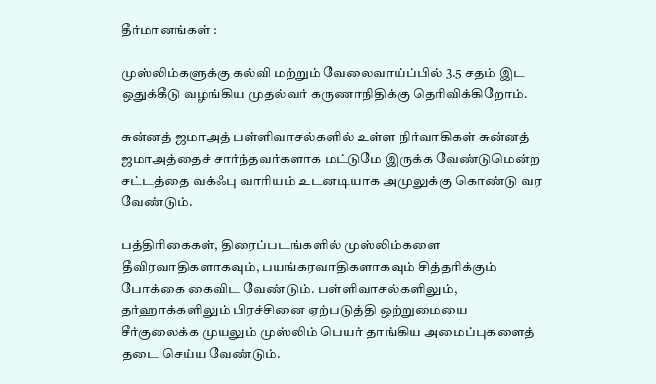தீர்மானங்கள் :

முஸ்லிம்களுக்கு கல்வி மற்றும் வேலைவாய்ப்பில் 3.5 சதம் இட ஒதுக்கீடு வழங்கிய முதல்வர் கருணாநிதிக்கு தெரிவிக்கிறோம்.

சுன்னத் ஜமாஅத் பள்ளிவாசல்களில் உள்ள நிர்வாகிகள் சுன்னத் ஜமாஅத்தைச் சார்ந்தவர்களாக மட்டுமே இருக்க வேண்டுமென்ற சட்டத்தை வக்ஃபு வாரியம் உடனடியாக அமுலுக்கு கொண்டு வர வேண்டும்.

பத்திரிகைகள், திரைப்படங்களில் முஸ்லிம்களை தீவிரவாதிகளாகவும், பயங்கரவாதிகளாகவும் சித்தரிக்கும் போக்கை கைவிட வேண்டும். பள்ளிவாசல்களிலும், தர்ஹாக்களிலும் பிரச்சினை ஏற்படுத்தி ஒற்றுமையை சீர்குலைக்க முயலும் முஸ்லிம் பெயர் தாங்கிய அமைப்புகளைத் தடை செய்ய வேண்டும்.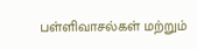பள்ளிவாசல்கள் மற்றும்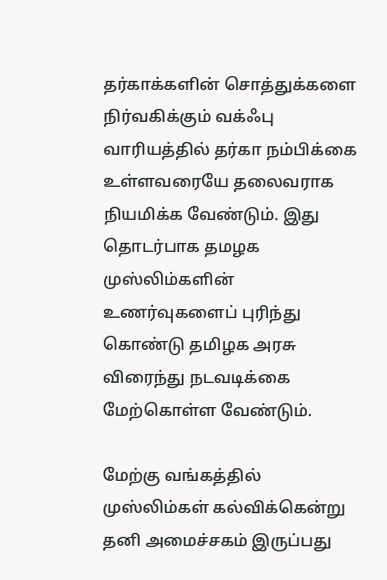தர்காக்களின் சொத்துக்களை நிர்வகிக்கும் வக்ஃபு வாரியத்தில் தர்கா நம்பிக்கை உள்ளவரையே தலைவராக நியமிக்க வேண்டும். இது தொடர்பாக தமழக முஸ்லிம்களின் உணர்வுகளைப் புரிந்து கொண்டு தமிழக அரசு விரைந்து நடவடிக்கை மேற்கொள்ள வேண்டும்.

மேற்கு வங்கத்தில் முஸ்லிம்கள் கல்விக்கென்று தனி அமைச்சகம் இருப்பது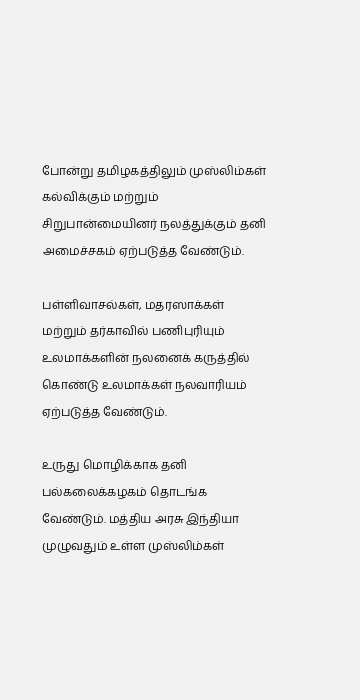போன்று தமிழகத்திலும் முஸ்லிம்கள் கல்விக்கும் மற்றும் சிறுபான்மையினர் நலத்துக்கும் தனி அமைச்சகம் ஏற்படுத்த வேண்டும்.

பள்ளிவாசல்கள், மதரஸாக்கள் மற்றும் தர்காவில் பணிபுரியும் உலமாக்களின் நலனைக் கருத்தில் கொண்டு உலமாக்கள் நலவாரியம் ஏற்படுத்த வேண்டும்.

உருது மொழிக்காக தனி பல்கலைக்கழகம் தொடங்க வேண்டும். மத்திய அரசு இந்தியா முழுவதும் உள்ள முஸ்லிம்கள்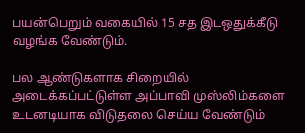பயன்பெறும் வகையில் 15 சத இடஒதுக்கீடு வழங்க வேண்டும்.

பல ஆண்டுகளாக சிறையில் அடைக்கப்பட்டுள்ள அப்பாவி முஸ்லிம்களை உடனடியாக விடுதலை செய்ய வேண்டும்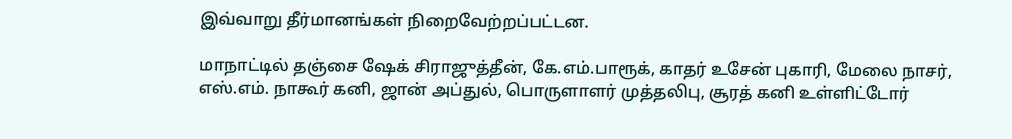இவ்வாறு தீர்மானங்கள் நிறைவேற்றப்பட்டன.

மாநாட்டில் தஞ்சை ஷேக் சிராஜுத்தீன், கே.எம்.பாரூக், காதர் உசேன் புகாரி, மேலை நாசர், எஸ்.எம். நாகூர் கனி, ஜான் அப்துல், பொருளாளர் முத்தலிபு, சூரத் கனி உள்ளிட்டோர்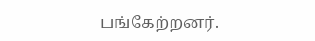பங்கேற்றனர்.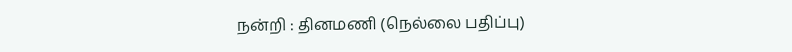நன்றி : தினமணி (நெல்லை பதிப்பு)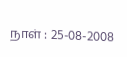நாள் : 25-08-2008